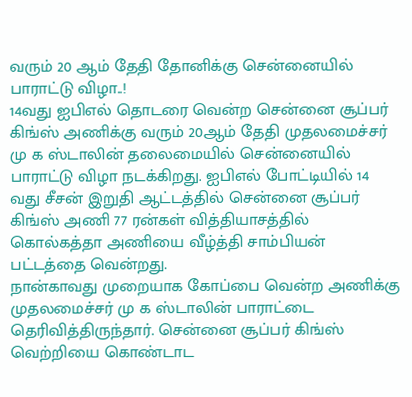வரும் 20 ஆம் தேதி தோனிக்கு சென்னையில் பாராட்டு விழா..!
14வது ஐபிஎல் தொடரை வென்ற சென்னை சூப்பர் கிங்ஸ் அணிக்கு வரும் 20ஆம் தேதி முதலமைச்சர் மு க ஸ்டாலின் தலைமையில் சென்னையில் பாராட்டு விழா நடக்கிறது. ஐபிஎல் போட்டியில் 14 வது சீசன் இறுதி ஆட்டத்தில் சென்னை சூப்பர் கிங்ஸ் அணி 77 ரன்கள் வித்தியாசத்தில் கொல்கத்தா அணியை வீழ்த்தி சாம்பியன் பட்டத்தை வென்றது.
நான்காவது முறையாக கோப்பை வென்ற அணிக்கு முதலமைச்சர் மு க ஸ்டாலின் பாராட்டை தெரிவித்திருந்தார். சென்னை சூப்பர் கிங்ஸ் வெற்றியை கொண்டாட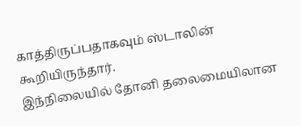காத்திருப்பதாகவும் ஸ்டாலின் கூறியிருந்தார்.
இந்நிலையில் தோனி தலைமையிலான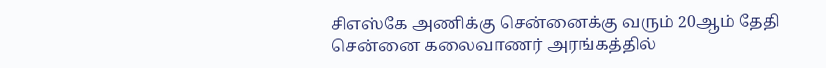சிஎஸ்கே அணிக்கு சென்னைக்கு வரும் 20ஆம் தேதி சென்னை கலைவாணர் அரங்கத்தில்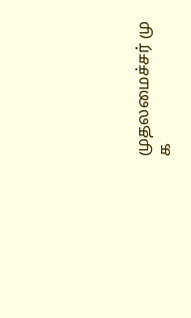முதலமைச்சர் மு க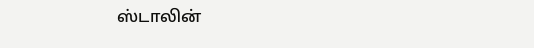ஸ்டாலின்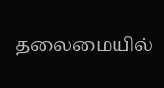தலைமையில்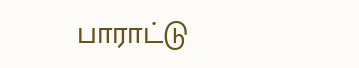பாராட்டு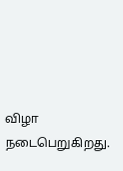விழா நடைபெறுகிறது.